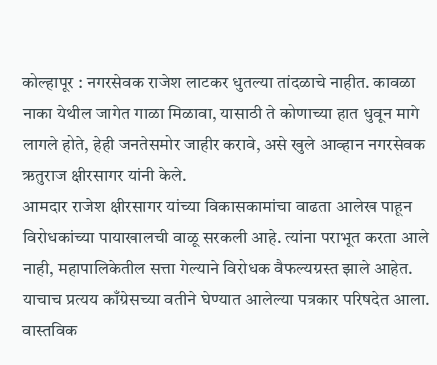कोल्हापूर : नगरसेवक राजेश लाटकर धुतल्या तांदळाचे नाहीत. कावळा नाका येथील जागेत गाळा मिळावा, यासाठी ते कोणाच्या हात धुवून मागे लागले होते, हेही जनतेसमोर जाहीर करावे, असे खुले आव्हान नगरसेवक ऋतुराज क्षीरसागर यांनी केले.
आमदार राजेश क्षीरसागर यांच्या विकासकामांचा वाढता आलेख पाहून विरोधकांच्या पायाखालची वाळू सरकली आहे. त्यांना पराभूत करता आले नाही, महापालिकेतील सत्ता गेल्याने विरोधक वैफल्यग्रस्त झाले आहेत. याचाच प्रत्यय काँग्रेसच्या वतीने घेण्यात आलेल्या पत्रकार परिषदेत आला. वास्तविक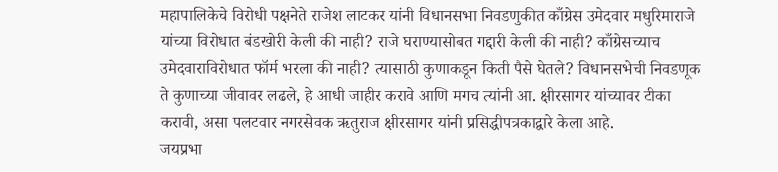महापालिकेचे विरोधी पक्षनेते राजेश लाटकर यांनी विधानसभा निवडणुकीत काँग्रेस उमेदवार मधुरिमाराजे यांच्या विरोधात बंडखोरी केली की नाही? राजे घराण्यासोबत गद्दारी केली की नाही? काँग्रेसच्याच उमेदवाराविरोधात फॉर्म भरला की नाही? त्यासाठी कुणाकडून किती पैसे घेतले? विधानसभेची निवडणूक ते कुणाच्या जीवावर लढले, हे आधी जाहीर करावे आणि मगच त्यांनी आ. क्षीरसागर यांच्यावर टीका करावी, असा पलटवार नगरसेवक ऋतुराज क्षीरसागर यांनी प्रसिद्धीपत्रकाद्वारे केला आहे.
जयप्रभा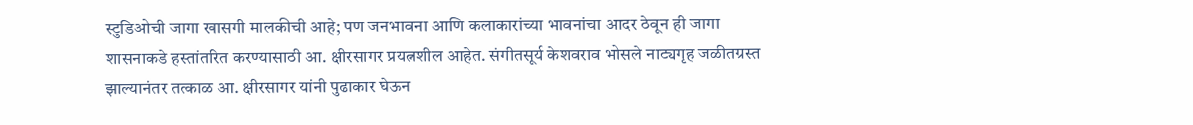स्टुडिओची जागा खासगी मालकीची आहे; पण जनभावना आणि कलाकारांच्या भावनांचा आदर ठेवून ही जागा शासनाकडे हस्तांतरित करण्यासाठी आ. क्षीरसागर प्रयत्नशील आहेत. संगीतसूर्य केशवराव भोसले नाट्यगृह जळीतग्रस्त झाल्यानंतर तत्काळ आ. क्षीरसागर यांनी पुढाकार घेऊन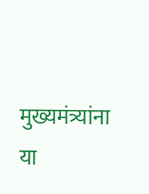मुख्यमंत्र्यांना या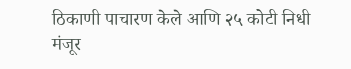ठिकाणी पाचारण केले आणि २५ कोटी निधी मंजूर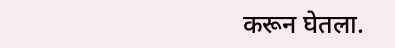करून घेतला.